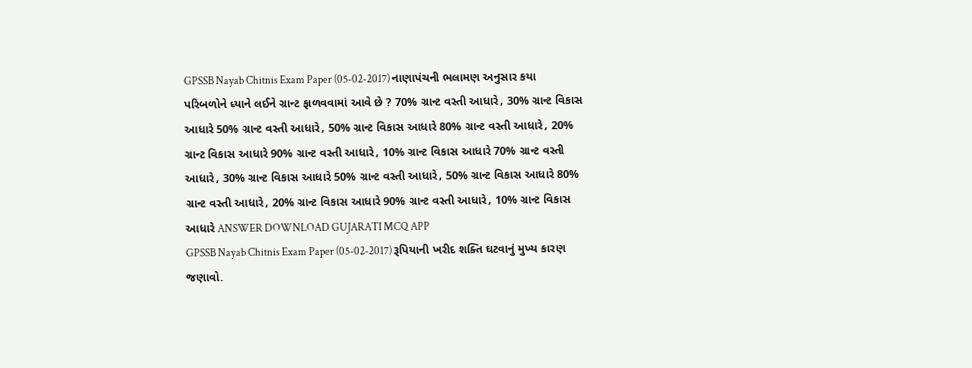GPSSB Nayab Chitnis Exam Paper (05-02-2017) નાણાપંચની ભલામણ અનુસાર કયા પરિબળોને ધ્યાને લઈને ગ્રાન્ટ ફાળવવામાં આવે છે ? 70% ગ્રાન્ટ વસ્તી આધારે, 30% ગ્રાન્ટ વિકાસ આધારે 50% ગ્રાન્ટ વસ્તી આધારે, 50% ગ્રાન્ટ વિકાસ આધારે 80% ગ્રાન્ટ વસ્તી આધારે, 20% ગ્રાન્ટ વિકાસ આધારે 90% ગ્રાન્ટ વસ્તી આધારે, 10% ગ્રાન્ટ વિકાસ આધારે 70% ગ્રાન્ટ વસ્તી આધારે, 30% ગ્રાન્ટ વિકાસ આધારે 50% ગ્રાન્ટ વસ્તી આધારે, 50% ગ્રાન્ટ વિકાસ આધારે 80% ગ્રાન્ટ વસ્તી આધારે, 20% ગ્રાન્ટ વિકાસ આધારે 90% ગ્રાન્ટ વસ્તી આધારે, 10% ગ્રાન્ટ વિકાસ આધારે ANSWER DOWNLOAD GUJARATI MCQ APP
GPSSB Nayab Chitnis Exam Paper (05-02-2017) રૂપિયાની ખરીદ શક્તિ ઘટવાનું મુખ્ય કારણ જણાવો.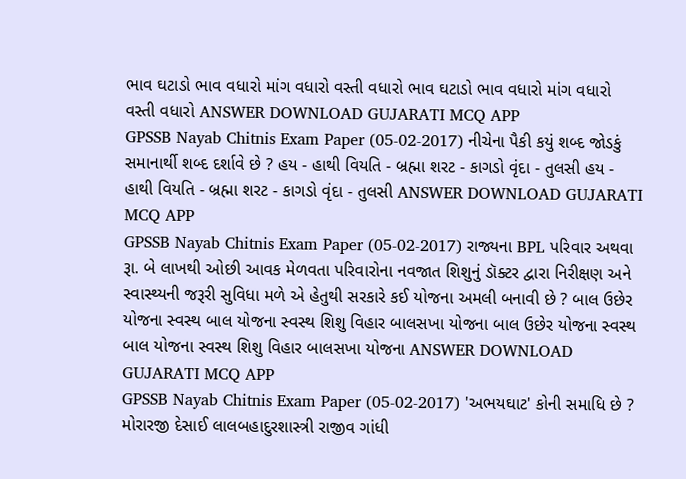ભાવ ઘટાડો ભાવ વધારો માંગ વધારો વસ્તી વધારો ભાવ ઘટાડો ભાવ વધારો માંગ વધારો વસ્તી વધારો ANSWER DOWNLOAD GUJARATI MCQ APP
GPSSB Nayab Chitnis Exam Paper (05-02-2017) નીચેના પૈકી કયું શબ્દ જોડકું સમાનાર્થી શબ્દ દર્શાવે છે ? હય - હાથી વિયતિ - બ્રહ્મા શરટ - કાગડો વૃંદા - તુલસી હય - હાથી વિયતિ - બ્રહ્મા શરટ - કાગડો વૃંદા - તુલસી ANSWER DOWNLOAD GUJARATI MCQ APP
GPSSB Nayab Chitnis Exam Paper (05-02-2017) રાજ્યના BPL પરિવાર અથવા રૂા. બે લાખથી ઓછી આવક મેળવતા પરિવારોના નવજાત શિશુનું ડૉક્ટર દ્વારા નિરીક્ષણ અને સ્વાસ્થ્યની જરૂરી સુવિધા મળે એ હેતુથી સરકારે કઈ યોજના અમલી બનાવી છે ? બાલ ઉછેર યોજના સ્વસ્થ બાલ યોજના સ્વસ્થ શિશુ વિહાર બાલસખા યોજના બાલ ઉછેર યોજના સ્વસ્થ બાલ યોજના સ્વસ્થ શિશુ વિહાર બાલસખા યોજના ANSWER DOWNLOAD GUJARATI MCQ APP
GPSSB Nayab Chitnis Exam Paper (05-02-2017) 'અભયઘાટ' કોની સમાધિ છે ? મોરારજી દેસાઈ લાલબહાદુરશાસ્ત્રી રાજીવ ગાંધી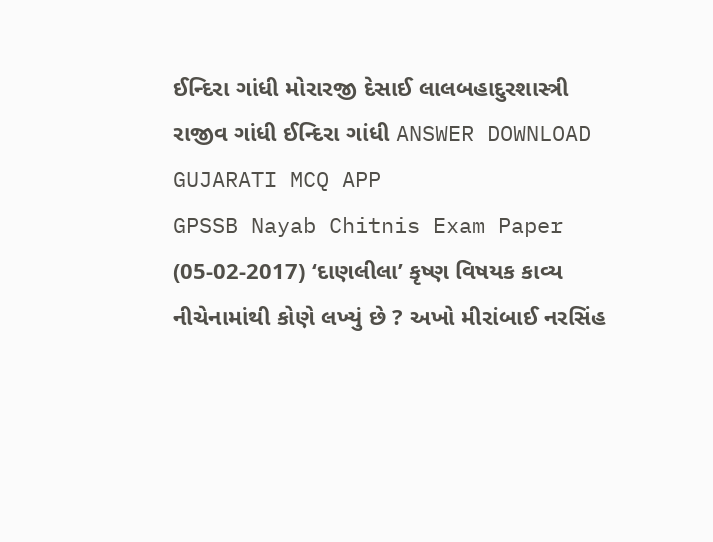ઈન્દિરા ગાંધી મોરારજી દેસાઈ લાલબહાદુરશાસ્ત્રી રાજીવ ગાંધી ઈન્દિરા ગાંધી ANSWER DOWNLOAD GUJARATI MCQ APP
GPSSB Nayab Chitnis Exam Paper (05-02-2017) ‘દાણલીલા’ કૃષ્ણ વિષયક કાવ્ય નીચેનામાંથી કોણે લખ્યું છે ? અખો મીરાંબાઈ નરસિંહ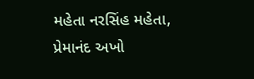મહેતા નરસિંહ મહેતા, પ્રેમાનંદ અખો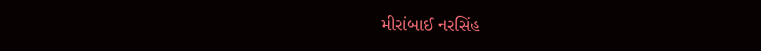મીરાંબાઈ નરસિંહ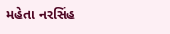મહેતા નરસિંહ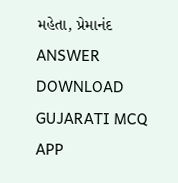મહેતા, પ્રેમાનંદ ANSWER DOWNLOAD GUJARATI MCQ APP